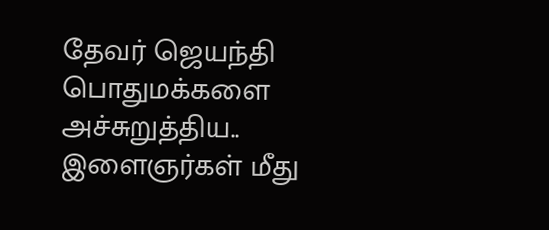தேவர் ஜெயந்தி பொதுமக்களை அச்சுறுத்திய.. இளைஞர்கள் மீது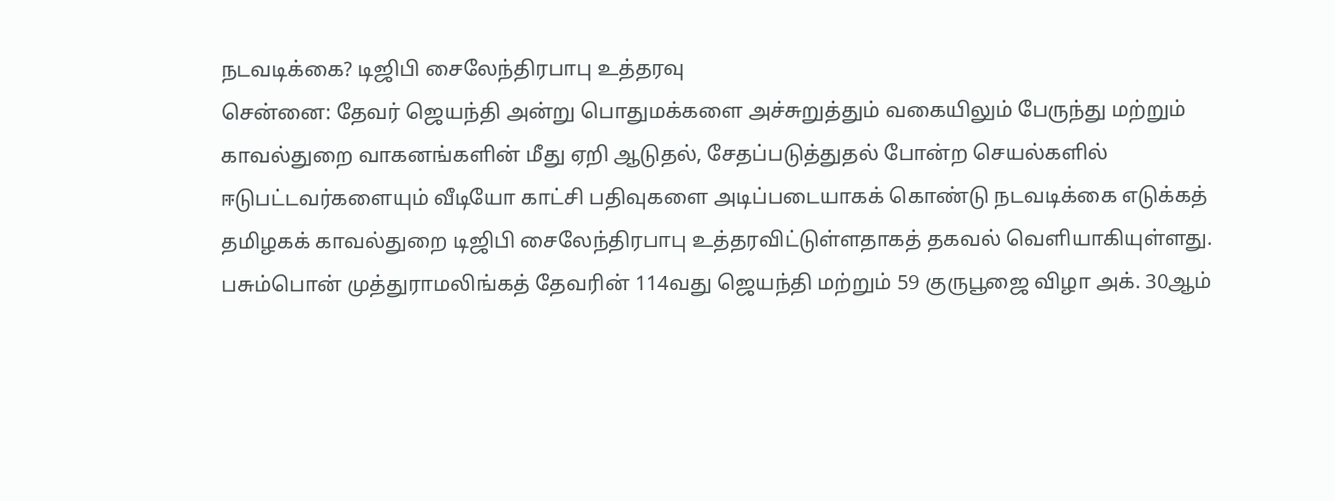நடவடிக்கை? டிஜிபி சைலேந்திரபாபு உத்தரவு
சென்னை: தேவர் ஜெயந்தி அன்று பொதுமக்களை அச்சுறுத்தும் வகையிலும் பேருந்து மற்றும் காவல்துறை வாகனங்களின் மீது ஏறி ஆடுதல், சேதப்படுத்துதல் போன்ற செயல்களில் ஈடுபட்டவர்களையும் வீடியோ காட்சி பதிவுகளை அடிப்படையாகக் கொண்டு நடவடிக்கை எடுக்கத் தமிழகக் காவல்துறை டிஜிபி சைலேந்திரபாபு உத்தரவிட்டுள்ளதாகத் தகவல் வெளியாகியுள்ளது.
பசும்பொன் முத்துராமலிங்கத் தேவரின் 114வது ஜெயந்தி மற்றும் 59 குருபூஜை விழா அக். 30ஆம்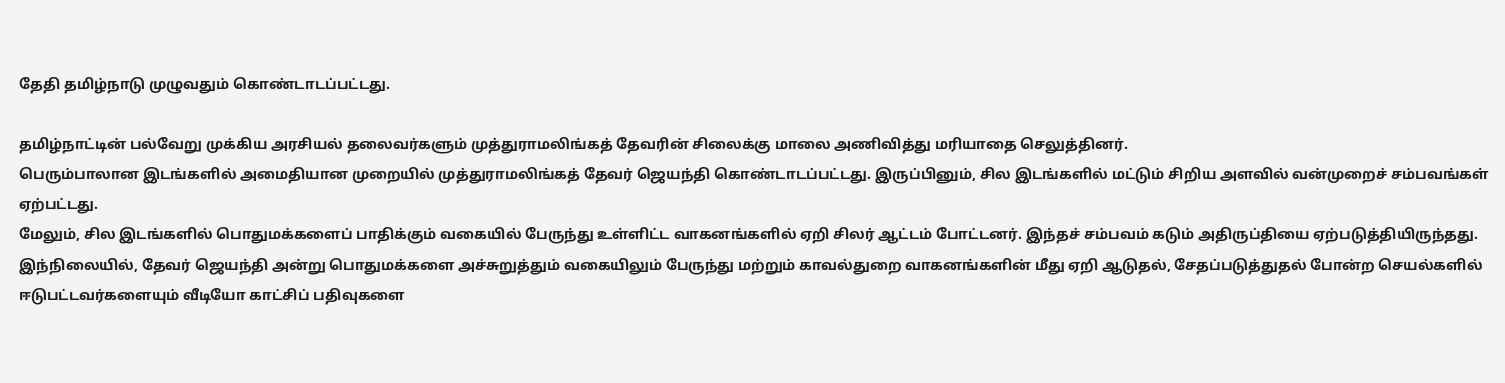தேதி தமிழ்நாடு முழுவதும் கொண்டாடப்பட்டது.

தமிழ்நாட்டின் பல்வேறு முக்கிய அரசியல் தலைவர்களும் முத்துராமலிங்கத் தேவரின் சிலைக்கு மாலை அணிவித்து மரியாதை செலுத்தினர்.
பெரும்பாலான இடங்களில் அமைதியான முறையில் முத்துராமலிங்கத் தேவர் ஜெயந்தி கொண்டாடப்பட்டது. இருப்பினும், சில இடங்களில் மட்டும் சிறிய அளவில் வன்முறைச் சம்பவங்கள் ஏற்பட்டது.
மேலும், சில இடங்களில் பொதுமக்களைப் பாதிக்கும் வகையில் பேருந்து உள்ளிட்ட வாகனங்களில் ஏறி சிலர் ஆட்டம் போட்டனர். இந்தச் சம்பவம் கடும் அதிருப்தியை ஏற்படுத்தியிருந்தது.
இந்நிலையில், தேவர் ஜெயந்தி அன்று பொதுமக்களை அச்சுறுத்தும் வகையிலும் பேருந்து மற்றும் காவல்துறை வாகனங்களின் மீது ஏறி ஆடுதல், சேதப்படுத்துதல் போன்ற செயல்களில் ஈடுபட்டவர்களையும் வீடியோ காட்சிப் பதிவுகளை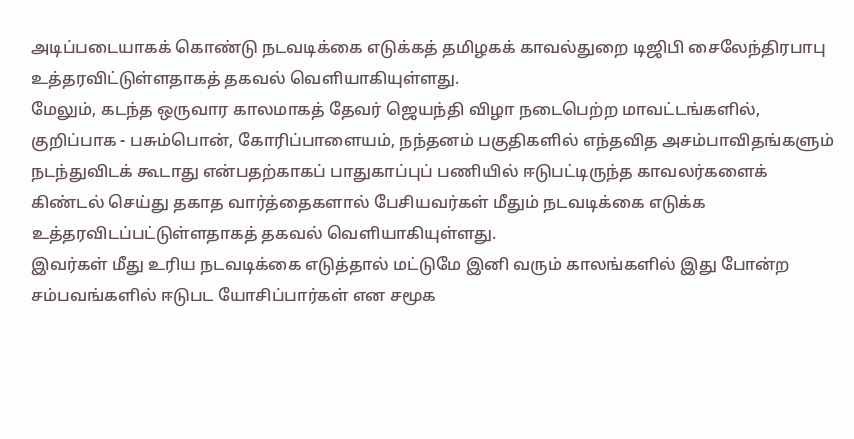அடிப்படையாகக் கொண்டு நடவடிக்கை எடுக்கத் தமிழகக் காவல்துறை டிஜிபி சைலேந்திரபாபு உத்தரவிட்டுள்ளதாகத் தகவல் வெளியாகியுள்ளது.
மேலும், கடந்த ஒருவார காலமாகத் தேவர் ஜெயந்தி விழா நடைபெற்ற மாவட்டங்களில், குறிப்பாக - பசும்பொன், கோரிப்பாளையம், நந்தனம் பகுதிகளில் எந்தவித அசம்பாவிதங்களும் நடந்துவிடக் கூடாது என்பதற்காகப் பாதுகாப்புப் பணியில் ஈடுபட்டிருந்த காவலர்களைக் கிண்டல் செய்து தகாத வார்த்தைகளால் பேசியவர்கள் மீதும் நடவடிக்கை எடுக்க உத்தரவிடப்பட்டுள்ளதாகத் தகவல் வெளியாகியுள்ளது.
இவர்கள் மீது உரிய நடவடிக்கை எடுத்தால் மட்டுமே இனி வரும் காலங்களில் இது போன்ற சம்பவங்களில் ஈடுபட யோசிப்பார்கள் என சமூக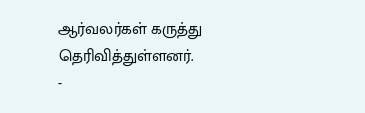ஆர்வலர்கள் கருத்து தெரிவித்துள்ளனர்.
-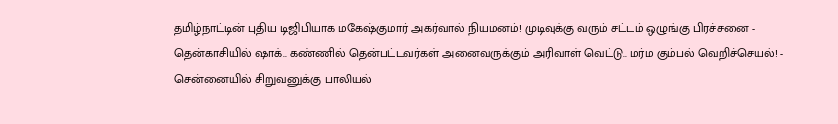தமிழ்நாட்டின் புதிய டிஜிபியாக மகேஷ்குமார் அகர்வால் நியமனம்! முடிவுக்கு வரும் சட்டம் ஒழுங்கு பிரச்சனை -
தென்காசியில் ஷாக்.. கண்ணில் தென்பட்டவர்கள் அனைவருக்கும் அரிவாள் வெட்டு.. மர்ம கும்பல் வெறிச்செயல்! -
சென்னையில் சிறுவனுக்கு பாலியல்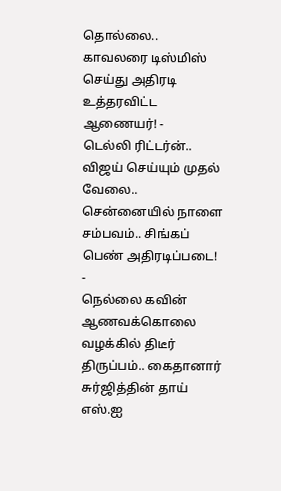தொல்லை.. காவலரை டிஸ்மிஸ் செய்து அதிரடி உத்தரவிட்ட ஆணையர்! -
டெல்லி ரிட்டர்ன்.. விஜய் செய்யும் முதல் வேலை.. சென்னையில் நாளை சம்பவம்.. சிங்கப் பெண் அதிரடிப்படை! -
நெல்லை கவின் ஆணவக்கொலை வழக்கில் திடீர் திருப்பம்.. கைதானார் சுர்ஜித்தின் தாய் எஸ்.ஐ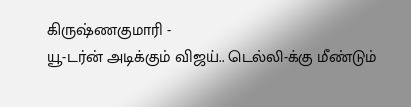கிருஷ்ணகுமாரி -
யூ-டர்ன் அடிக்கும் விஜய்.. டெல்லி-க்கு மீண்டும்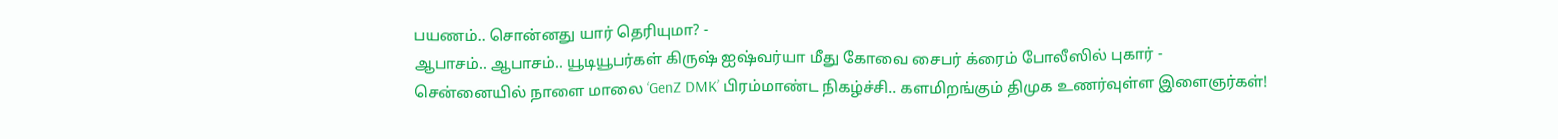பயணம்.. சொன்னது யார் தெரியுமா? -
ஆபாசம்.. ஆபாசம்.. யூடியூபர்கள் கிருஷ் ஐஷ்வர்யா மீது கோவை சைபர் க்ரைம் போலீஸில் புகார் -
சென்னையில் நாளை மாலை ‘GenZ DMK’ பிரம்மாண்ட நிகழ்ச்சி.. களமிறங்கும் திமுக உணர்வுள்ள இளைஞர்கள்!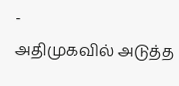-
அதிமுகவில் அடுத்த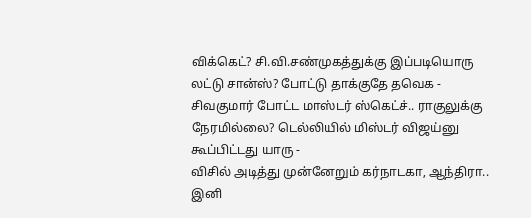விக்கெட்? சி.வி.சண்முகத்துக்கு இப்படியொரு லட்டு சான்ஸ்? போட்டு தாக்குதே தவெக -
சிவகுமார் போட்ட மாஸ்டர் ஸ்கெட்ச்.. ராகுலுக்கு நேரமில்லை? டெல்லியில் மிஸ்டர் விஜய்னு கூப்பிட்டது யாரு -
விசில் அடித்து முன்னேறும் கர்நாடகா, ஆந்திரா.. இனி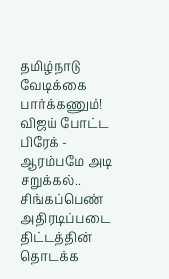தமிழ்நாடு வேடிக்கை பார்க்கணும்! விஜய் போட்ட பிரேக் -
ஆரம்பமே அடி சறுக்கல்.. சிங்கப்பெண் அதிரடிப்படை திட்டத்தின் தொடக்க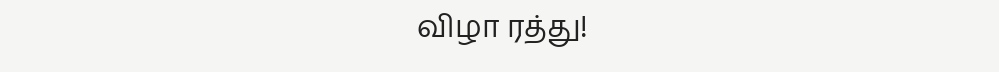விழா ரத்து!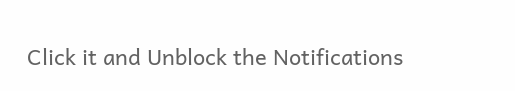Click it and Unblock the Notifications